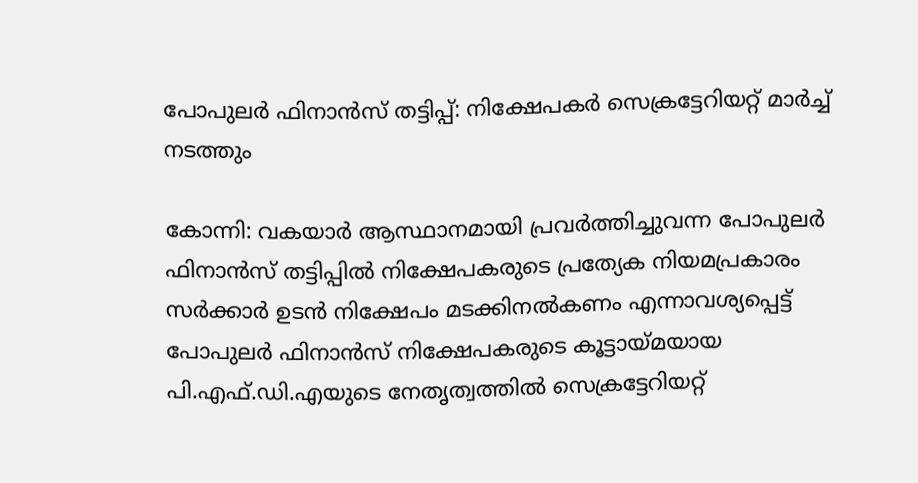പോപുലർ ഫിനാൻസ് തട്ടിപ്പ്: നിക്ഷേപകർ സെക്രട്ടേറിയറ്റ് മാർച്ച് നടത്തും

കോന്നി: വകയാർ ആസ്ഥാനമായി പ്രവർത്തിച്ചുവന്ന പോപുലർ ഫിനാൻസ് തട്ടിപ്പിൽ നിക്ഷേപകരുടെ പ്രത്യേക നിയമപ്രകാരം സർക്കാർ ഉടൻ നിക്ഷേപം മടക്കിനൽകണം എന്നാവശ്യപ്പെട്ട് പോപുലർ ഫിനാൻസ് നിക്ഷേപകരുടെ കൂട്ടായ്മയായ പി.എഫ്.ഡി.എയുടെ നേതൃത്വത്തിൽ സെക്രട്ടേറിയറ്റ്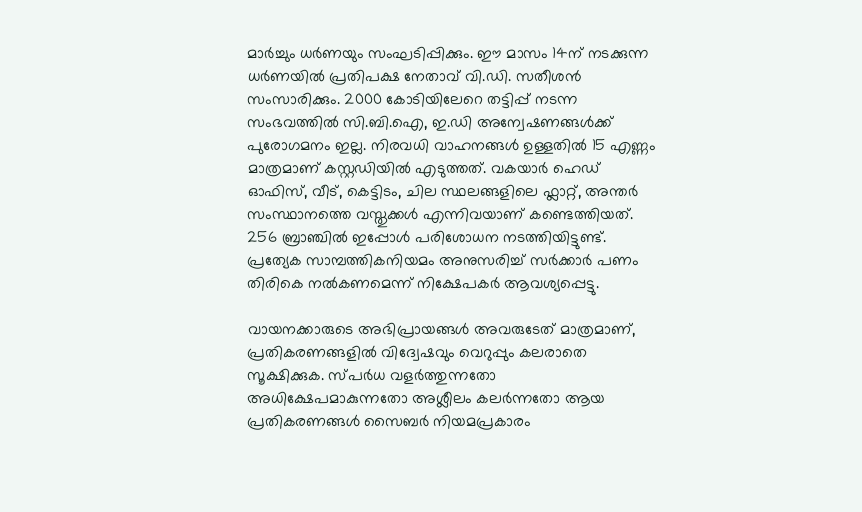മാർച്ചും ധർണയും സംഘടിപ്പിക്കും. ഈ മാസം 14ന് നടക്കുന്ന ധർണയിൽ പ്രതിപക്ഷ നേതാവ് വി.ഡി. സതീശൻ സംസാരിക്കും. 2000 കോടിയിലേറെ തട്ടിപ്പ് നടന്ന സംഭവത്തിൽ സി.ബി.ഐ, ഇ.ഡി അന്വേഷണങ്ങൾക്ക് പുരോഗമനം ഇല്ല. നിരവധി വാഹനങ്ങൾ ഉള്ളതിൽ 15 എണ്ണം മാത്രമാണ് കസ്റ്റഡിയിൽ എടുത്തത്. വകയാർ ഹെഡ് ഓഫിസ്, വീട്, കെട്ടിടം, ചില സ്ഥലങ്ങളിലെ ഫ്ലാറ്റ്, അന്തർ സംസ്ഥാനത്തെ വസ്തുക്കൾ എന്നിവയാണ് കണ്ടെത്തിയത്. 256 ബ്രാഞ്ചിൽ ഇപ്പോൾ പരിശോധന നടത്തിയിട്ടുണ്ട്. പ്രത്യേക സാമ്പത്തികനിയമം അനുസരിച്ച് സർക്കാർ പണം തിരികെ നൽകണമെന്ന് നിക്ഷേപകർ ആവശ്യപ്പെട്ടു.

വായനക്കാരുടെ അഭിപ്രായങ്ങള്‍ അവരുടേത് മാത്രമാണ്, പ്രതികരണങ്ങളിൽ വിദ്വേഷവും വെറുപ്പും കലരാതെ സൂക്ഷിക്കുക. സ്പർധ വളർത്തുന്നതോ അധിക്ഷേപമാകുന്നതോ അശ്ലീലം കലർന്നതോ ആയ പ്രതികരണങ്ങൾ സൈബർ നിയമപ്രകാരം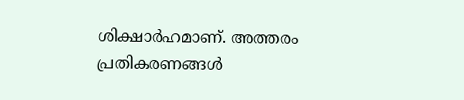ശിക്ഷാർഹമാണ്. അത്തരം പ്രതികരണങ്ങൾ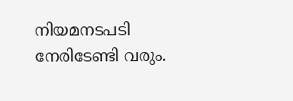നിയമനടപടി നേരിടേണ്ടി വരും.